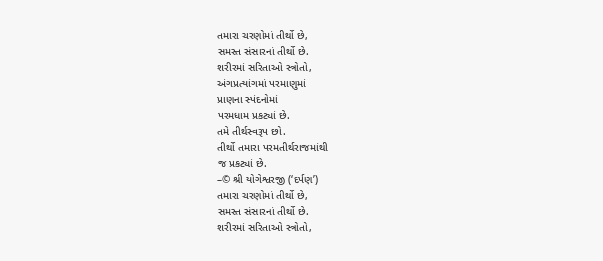તમારા ચરણોમાં તીર્થો છે,
સમસ્ત સંસારનાં તીર્થો છે.
શરીરમાં સરિતાઓ સ્ત્રોતો,
અંગપ્રત્યાંગમાં પરમાણુમાં
પ્રાણના સ્પંદનોમાં
પરમધામ પ્રકટ્યાં છે.
તમે તીર્થસ્વરૂપ છો.
તીર્થો તમારા પરમતીર્થરાજમાંથી
જ પ્રકટ્યાં છે.
–© શ્રી યોગેશ્વરજી (‘દર્પણ’)
તમારા ચરણોમાં તીર્થો છે,
સમસ્ત સંસારનાં તીર્થો છે.
શરીરમાં સરિતાઓ સ્ત્રોતો,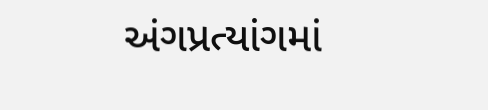અંગપ્રત્યાંગમાં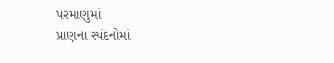પરમાણુમાં
પ્રાણના સ્પંદનોમાં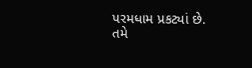પરમધામ પ્રકટ્યાં છે.
તમે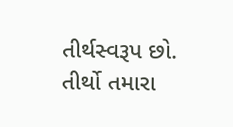તીર્થસ્વરૂપ છો.
તીર્થો તમારા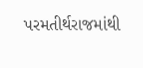પરમતીર્થરાજમાંથી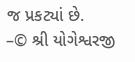જ પ્રકટ્યાં છે.
–© શ્રી યોગેશ્વરજી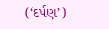(‘દર્પણ’)